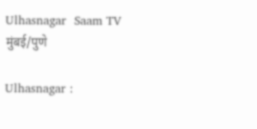Ulhasnagar  Saam TV
मुंबई/पुणे

Ulhasnagar :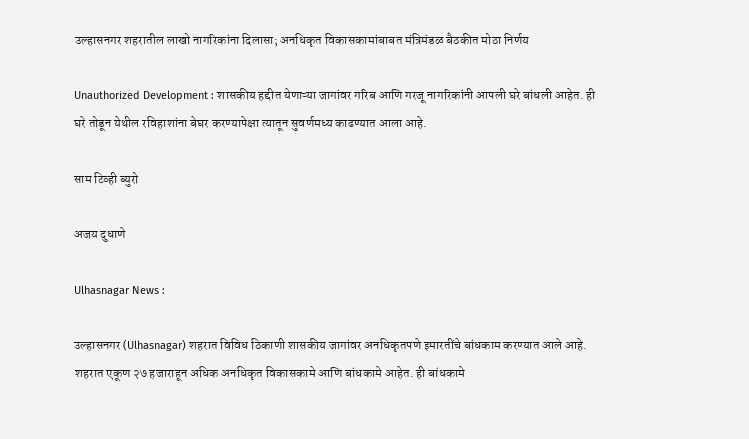उल्हासनगर शहरातील लाखो नागरिकांना दिलासा; अनधिकृत विकासकामांबाबत मंत्रिमंडळ बैठकीत मोठा निर्णय

Unauthorized Development : शासकीय हद्दीत येणाऱ्या जागांवर गरिब आणि गरजू नागरिकांनी आपली घरे बांधली आहेत. ही घरे तोडून येथील रविहाशांना बेघर करण्यापेक्षा त्यातून सुवर्णमध्य काढण्यात आला आहे.

साम टिव्ही ब्युरो

अजय दुधाणे

Ulhasnagar News :

उल्हासनगर (Ulhasnagar) शहरात विविध ठिकाणी शासकीय जागांवर अनधिकृतपणे इमारतींचे बांधकाम करण्यात आले आहे. शहरात एकूण २७ हजाराहून अधिक अनधिकृत विकासकामे आणि बांधकामे आहेत. ही बांधकामे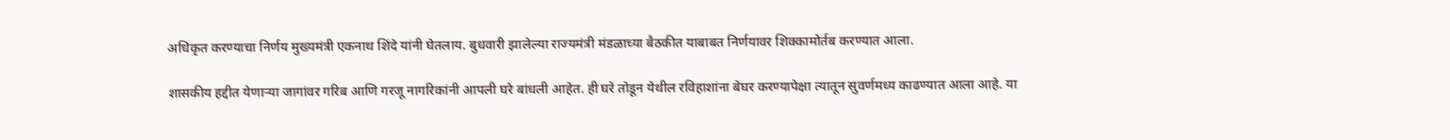अधिकृत करण्याचा निर्णय मुख्यमंत्री एकनाथ शिंदे यांनी घेतलाय. बुधवारी झालेल्या राज्यमंत्री मंडळाच्या बैठकीत याबाबत निर्णयावर शिक्कामोर्तब करण्यात आला.

शासकीय हद्दीत येणाऱ्या जागांवर गरिब आणि गरजू नागरिकांनी आपली घरे बांधली आहेत. ही घरे तोडून येथील रविहाशांना बेघर करण्यापेक्षा त्यातून सुवर्णमध्य काढण्यात आला आहे. या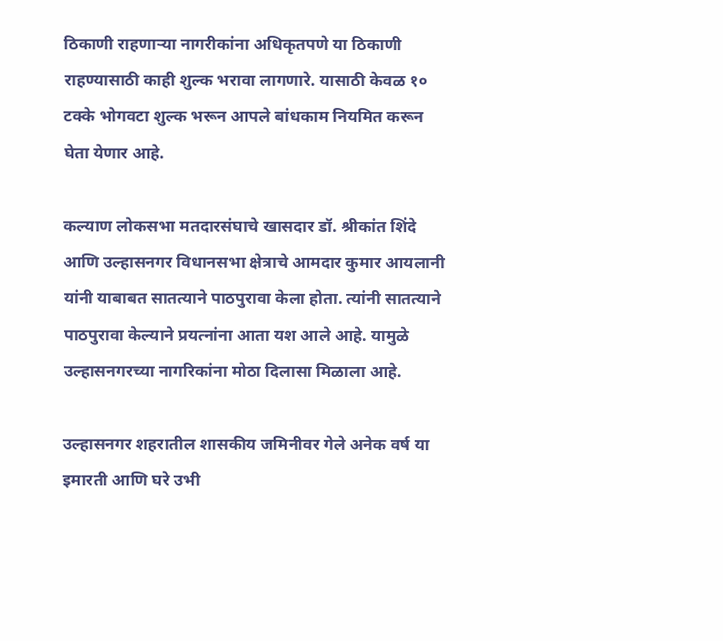ठिकाणी राहणाऱ्या नागरीकांना अधिकृतपणे या ठिकाणी राहण्यासाठी काही शुल्क भरावा लागणारे. यासाठी केवळ १० टक्के भोगवटा शुल्क भरून आपले बांधकाम नियमित करून घेता येणार आहे.

कल्याण लोकसभा मतदारसंघाचे खासदार डॉ. श्रीकांत शिंदे आणि उल्हासनगर विधानसभा क्षेत्राचे आमदार कुमार आयलानी यांनी याबाबत सातत्याने पाठपुरावा केला होता. त्यांनी सातत्याने पाठपुरावा केल्याने प्रयत्नांना आता यश आले आहे. यामुळे उल्हासनगरच्या नागरिकांना मोठा दिलासा मिळाला आहे.

उल्हासनगर शहरातील शासकीय जमिनीवर गेले अनेक वर्ष या इमारती आणि घरे उभी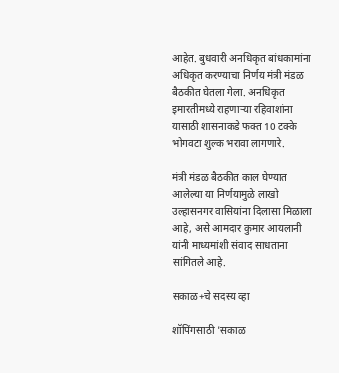आहेत. बुधवारी अनधिकृत बांधकामांना अधिकृत करण्याचा निर्णय मंत्री मंडळ बैठकीत घेतला गेला. अनधिकृत इमारतीमध्ये राहणाऱ्या रहिवाशांना यासाठी शासनाकडे फक्त 10 टक्के भोगवटा शुल्क भरावा लागणारे.

मंत्री मंडळ बैठकीत काल घेण्यात आलेल्या या निर्णयामुळे लाखो उल्हासनगर वासियांना दिलासा मिळाला आहे, असे आमदार कुमार आयलानी यांनी माध्यमांशी संवाद साधताना सांगितले आहे.

सकाळ+चे सदस्य व्हा

शॉपिंगसाठी 'सकाळ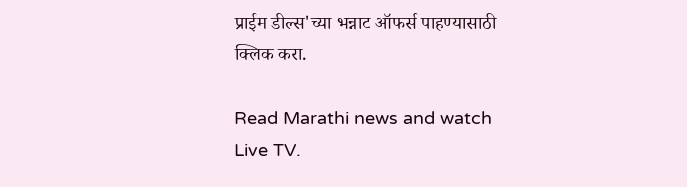प्राईम डील्स'च्या भन्नाट ऑफर्स पाहण्यासाठी क्लिक करा.

Read Marathi news and watch Live TV.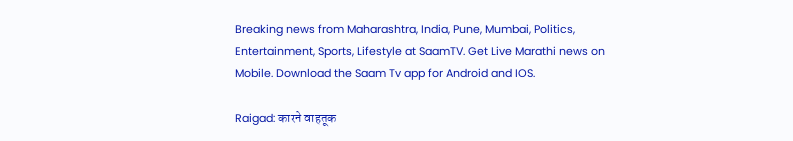Breaking news from Maharashtra, India, Pune, Mumbai, Politics, Entertainment, Sports, Lifestyle at SaamTV. Get Live Marathi news on Mobile. Download the Saam Tv app for Android and IOS.

Raigad: कारने वाहतूक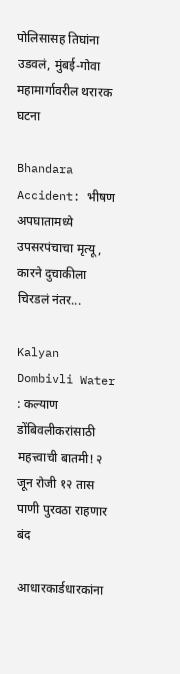पोलिसासह तिघांना उडवलं, मुंबई-गोवा महामार्गावरील थरारक घटना

Bhandara Accident: भीषण अपघातामध्ये उपसरपंचाचा मृत्यू, कारने दुचाकीला चिरडलं नंतर...

Kalyan Dombivli Water : कल्याण डोंबिवलीकरांसाठी महत्त्वाची बातमी! २ जून रोजी १२ तास पाणी पुरवठा राहणार बंद

आधारकार्डधारकांना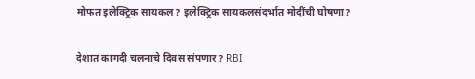मोफत इलेक्ट्रिक सायकल? इलेक्ट्रिक सायकलसंदर्भात मोदींची घोषणा?

देशात कागदी चलनाचे दिवस संपणार? RBI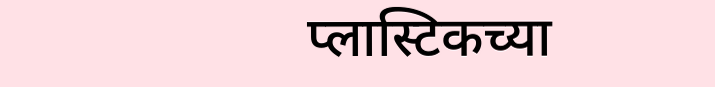प्लास्टिकच्या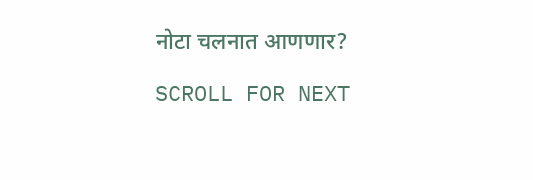नोटा चलनात आणणार?

SCROLL FOR NEXT